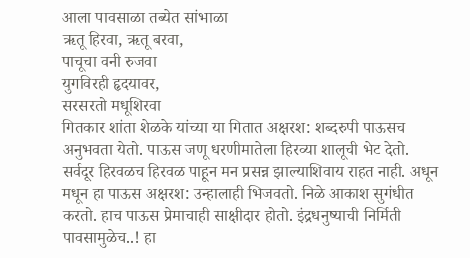आला पावसाळा तब्येत सांभाळा
ऋतू हिरवा, ऋतू बरवा,
पाचूचा वनी रुजवा
युगविरही हृदयावर,
सरसरतो मधूशिरवा
गितकार शांता शेळके यांच्या या गितात अक्षरश: शब्दरुपी पाऊसच अनुभवता येतो. पाऊस जणू धरणीमातेला हिरव्या शालूची भेट देतो. सर्वदूर हिरवळच हिरवळ पाहून मन प्रसन्न झाल्याशिवाय राहत नाही. अधून मधून हा पाऊस अक्षरश: उन्हालाही भिजवतो. निळे आकाश सुगंधीत करतो. हाच पाऊस प्रेमाचाही साक्षीदार होतो. इंद्रधनुष्याची निर्मिती पावसामुळेच..! हा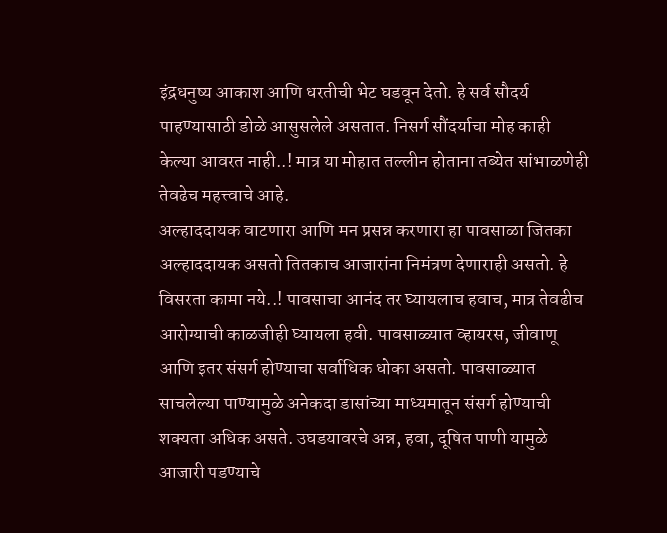इंद्रधनुष्य आकाश आणि धरतीची भेट घडवून देतो. हे सर्व सौदर्य पाहण्यासाठी डोळे आसुसलेले असतात. निसर्ग सौंदर्याचा मोह काही केल्या आवरत नाही..! मात्र या मोहात तल्लीन होताना तब्येत सांभाळणेही तेवढेच महत्त्वाचे आहे.
अल्हाददायक वाटणारा आणि मन प्रसन्न करणारा हा पावसाळा जितका अल्हाददायक असतो तितकाच आजारांना निमंत्रण देणाराही असतो. हे विसरता कामा नये..! पावसाचा आनंद तर घ्यायलाच हवाच, मात्र तेवढीच आरोग्याची काळजीही घ्यायला हवी. पावसाळ्यात व्हायरस, जीवाणू आणि इतर संसर्ग होण्याचा सर्वाधिक धोका असतो. पावसाळ्यात साचलेल्या पाण्यामुळे अनेकदा डासांच्या माध्यमातून संसर्ग होण्याची शक्यता अधिक असते. उघडयावरचे अन्न, हवा, दूषित पाणी यामुळे आजारी पडण्याचे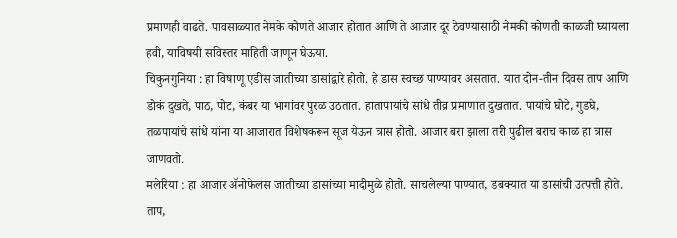प्रमाणही वाढते. पावसाळ्यात नेमके कोणते आजार होतात आणि ते आजार दूर ठेवण्यासाठी नेमकी कोणती काळजी घ्यायला हवी, याविषयी सविस्तर माहिती जाणून घेऊया.
चिकुनगुनिया : हा विषाणू एडीस जातीच्या डासांद्वारे होतो. हे डास स्वच्छ पाण्यावर असतात. यात दोन-तीन दिवस ताप आणि डोकं दुखते, पाठ, पोट, कंबर या भागांवर पुरळ उठतात. हातापायांचे सांधे तीव्र प्रमाणात दुखतात. पायांचे घोटे, गुडघे, तळपायांचे सांधे यांना या आजारात विशेषकरून सूज येऊन त्रास होतो. आजार बरा झाला तरी पुढील बराच काळ हा त्रास जाणवतो.
मलेरिया : हा आजार ॲनोफेलस जातीच्या डासांच्या मादीमुळे होतो. साचलेल्या पाण्यात, डबक्यात या डासांची उत्पत्ती होते. ताप,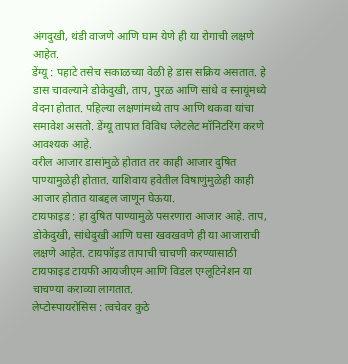अंगदुखी, थंडी वाजणे आणि घाम येणे ही या रोगाची लक्षणे आहेत.
डेंग्यू : पहाटे तसेच सकाळच्या वेळी हे डास सक्रिय असतात. हे डास चावल्याने डोकेदुखी, ताप, पुरळ आणि सांधे व स्नायूंमध्ये वेदना होतात. पहिल्या लक्षणांमध्ये ताप आणि थकवा यांचा समावेश असतो. डेंग्यू तापात विविध प्लेटलेट मॉनिटरिंग करणे आवश्यक आहे.
वरील आजार डासांमुळे होतात तर काही आजार दुषित पाण्यामुळेही होतात. याशिवाय हवेतील विषाणुंमुळेही काही आजार होतात याबद्दल जाणून घेऊया.
टायफाइड : हा दुषित पाण्यामुळे पसरणारा आजार आहे. ताप, डोकेदुखी, सांधेदुखी आणि घसा खवखवणे ही या आजाराची लक्षणे आहेत. टायफॉइड तापाची चाचणी करण्यासाठी टायफाइड टायफी आयजीएम आणि विडल एग्लूटिनेशन या चाचण्या कराव्या लागतात.
लेप्टोस्पायरोसिस : त्वचेवर कुठे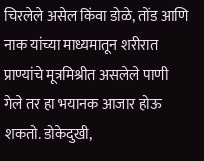चिरलेले असेल किंवा डोळे, तोंड आणि नाक यांच्या माध्यमातून शरीरात प्राण्यांचे मूत्रमिश्रीत असलेले पाणी गेले तर हा भयानक आजार होऊ शकतो. डोकेदुखी,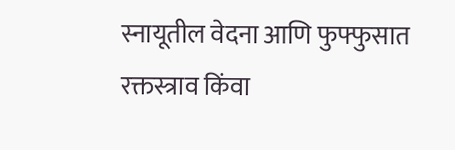स्नायूतील वेदना आणि फुफ्फुसात रक्तस्त्राव किंवा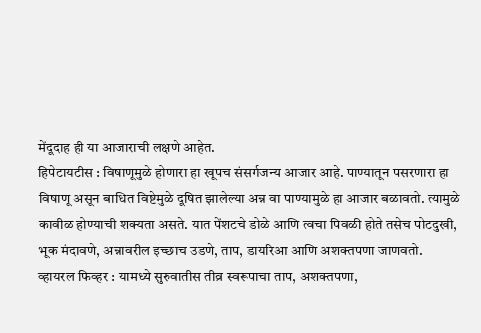मेंदूदाह ही या आजाराची लक्षणे आहेत.
हिपेटायटीस : विषाणूमुळे होणारा हा खूपच संसर्गजन्य आजार आहे. पाण्यातून पसरणारा हा विषाणू असून बाधित विष्टेमुळे दूषित झालेल्या अन्न वा पाण्यामुळे हा आजार बळावतो. त्यामुळे कावीळ होण्याची शक्यता असते. यात पेंशटचे डोळे आणि त्वचा पिवळी होते तसेच पोटदुखी, भूक मंदावणे, अन्नावरील इच्छाच उडणे, ताप, डायरिआ आणि अशक्तपणा जाणवतो.
व्हायरल फिव्हर : यामध्ये सुरुवातीस तीव्र स्वरूपाचा ताप, अशक्तपणा,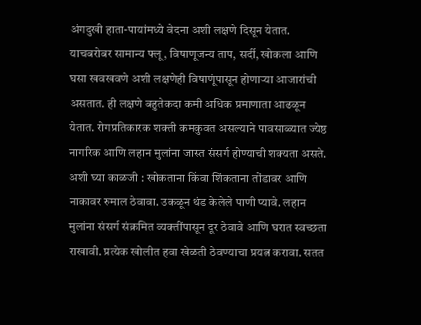अंगदुखी हाता-पायांमध्ये वेदना अशी लक्षणे दिसून येतात. याचबरोबर सामान्य फ्लू, विषाणूजन्य ताप, सर्दी, खोकला आणि घसा खवखवणे अशी लक्षणेही विषाणूंपासून होणाऱ्या आजारांची असतात. ही लक्षणे बहुतेकदा कमी अधिक प्रमाणाता आढळून येतात. रोगप्रतिकारक शक्ती कमकुवत असल्याने पावसाळ्यात ज्येष्ठ नागरिक आणि लहान मुलांना जास्त संसर्ग होण्याची शक्यता असते.
अशी घ्या काळजी : खोकताना किंवा शिंकताना तोंडावर आणि नाकावर रुमाल ठेवावा. उकळून थंड केलेले पाणी प्यावे. लहान मुलांना संसर्ग संक्रमित व्यक्तींपासून दूर ठेवावे आणि घरात स्वच्छता राखावी. प्रत्येक खोलीत हवा खेळती ठेवण्याचा प्रयत्न करावा. सतत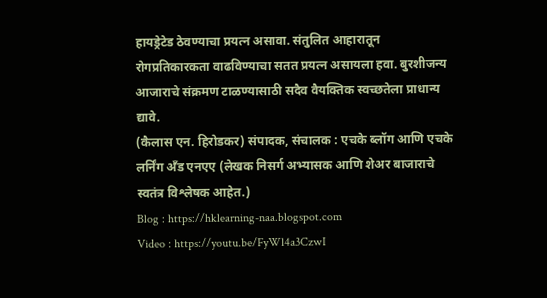हायड्रेटेड ठेवण्याचा प्रयत्न असावा. संतुलित आहारातून रोगप्रतिकारकता वाढविण्याचा सतत प्रयत्न असायला हवा. बुरशीजन्य आजाराचे संक्रमण टाळण्यासाठी सदैव वैयक्तिक स्वच्छतेला प्राधान्य द्यावे.
(कैलास एन. हिरोडकर) संपादक, संचालक : एचके ब्लॉग आणि एचके लर्निंग अँड एनएए (लेखक निसर्ग अभ्यासक आणि शेअर बाजाराचे स्वतंत्र विश्लेषक आहेत.)
Blog : https://hklearning-naa.blogspot.com
Video : https://youtu.be/FyWl4a3CzwI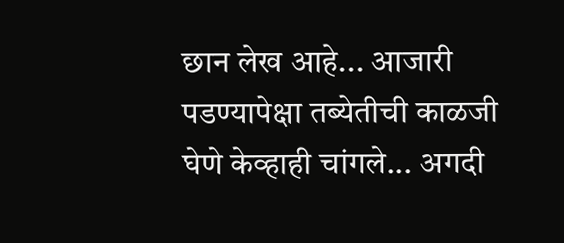छान लेख आहे... आजारी पडण्यापेक्षा तब्येतीची काळजी घेणे केव्हाही चांगले... अगदी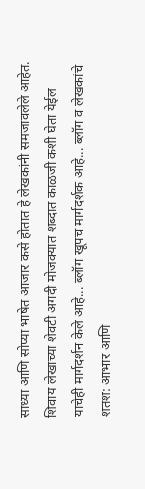साध्या आणि सोप्या भाषेत आजार कसे होतात हे लेखकांनी समजावलेले आहेत. शिवाय लेखाच्या शेवटी अगदी मोजक्यात शब्दात काळजी कशी घेता येईल याचेही मार्गदर्शन केले आहे... ब्लॉग खूपच मार्गदर्शक आहे... ब्लॉग व लेखकांचे शतश: आभार आणि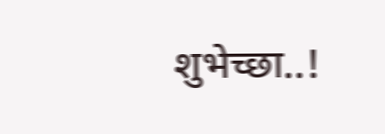शुभेच्छा..!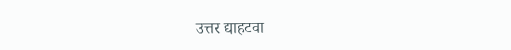उत्तर द्याहटवा